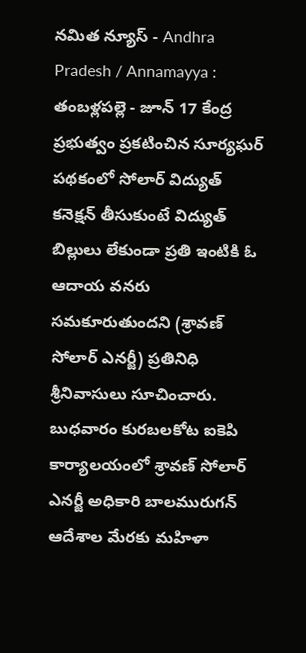నమిత న్యూస్ - Andhra Pradesh / Annamayya : తంబళ్లపల్లె - జూన్ 17 కేంద్ర ప్రభుత్వం ప్రకటించిన సూర్యఘర్ పథకంలో సోలార్ విద్యుత్ కనెక్షన్ తీసుకుంటే విద్యుత్ బిల్లులు లేకుండా ప్రతి ఇంటికి ఓ ఆదాయ వనరు సమకూరుతుందని (శ్రావణ్ సోలార్ ఎనర్జీ) ప్రతినిధి శ్రీనివాసులు సూచించారు. బుధవారం కురబలకోట ఐకెపి కార్యాలయంలో శ్రావణ్ సోలార్ ఎనర్జీ అధికారి బాలమురుగన్ ఆదేశాల మేరకు మహిళా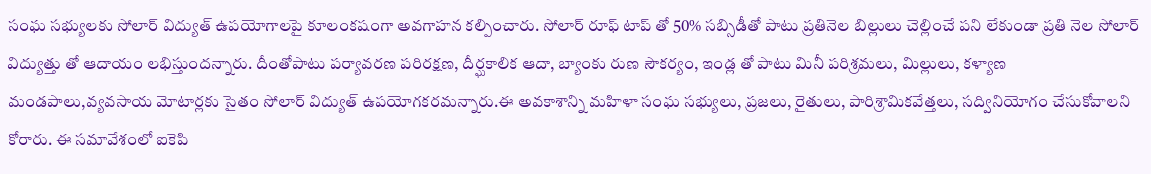సంఘ సభ్యులకు సోలార్ విద్యుత్ ఉపయోగాలపై కూలంకషంగా అవగాహన కల్పించారు. సోలార్ రూఫ్ టాప్ తో 50% సబ్సిడీతో పాటు ప్రతినెల బిల్లులు చెల్లించే పని లేకుండా ప్రతి నెల సోలార్ విద్యుత్తు తో ఆదాయం లభిస్తుందన్నారు. దీంతోపాటు పర్యావరణ పరిరక్షణ, దీర్ఘకాలిక ఆదా, బ్యాంకు రుణ సౌకర్యం, ఇండ్ల తో పాటు మినీ పరిశ్రమలు, మిల్లులు, కళ్యాణ మండపాలు,వ్యవసాయ మోటార్లకు సైతం సోలార్ విద్యుత్ ఉపయోగకరమన్నారు.ఈ అవకాశాన్ని మహిళా సంఘ సభ్యులు, ప్రజలు, రైతులు, పారిశ్రామికవేత్తలు, సద్వినియోగం చేసుకోవాలని కోరారు. ఈ సమావేశంలో ఐకెపి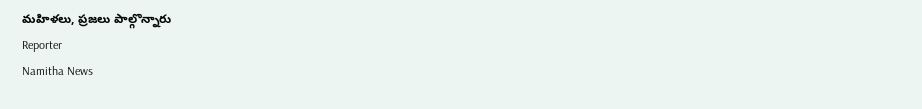మహిళలు, ప్రజలు పాల్గొన్నారు
Reporter
Namitha News